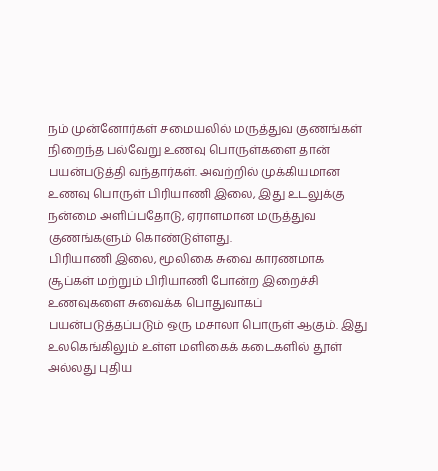நம் முன்னோர்கள் சமையலில் மருத்துவ குணங்கள் நிறைந்த பல்வேறு உணவு பொருள்களை தான் பயன்படுத்தி வந்தார்கள். அவற்றில் முக்கியமான உணவு பொருள் பிரியாணி இலை, இது உடலுக்கு நன்மை அளிப்பதோடு, ஏராளமான மருத்துவ குணங்களும் கொண்டுள்ளது.
பிரியாணி இலை, மூலிகை சுவை காரணமாக சூப்கள் மற்றும் பிரியாணி போன்ற இறைச்சி உணவுகளை சுவைக்க பொதுவாகப் பயன்படுத்தப்படும் ஒரு மசாலா பொருள் ஆகும். இது உலகெங்கிலும் உள்ள மளிகைக் கடைகளில் தூள் அல்லது புதிய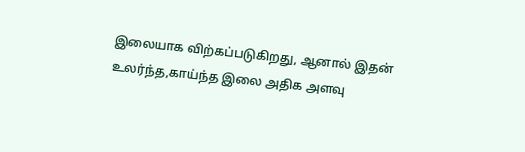இலையாக விற்கப்படுகிறது, ஆனால் இதன் உலர்ந்த,காய்ந்த இலை அதிக அளவு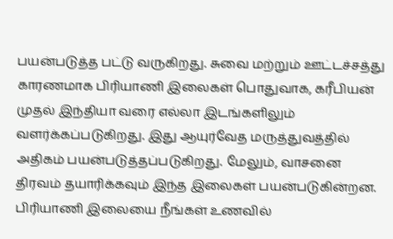பயன்படுத்த பட்டு வருகிறது. சுவை மற்றும் ஊட்டச்சத்து காரணமாக பிரியாணி இலைகள் பொதுவாக, கரீபியன் முதல் இந்தியா வரை எல்லா இடங்களிலும் வளர்க்கப்படுகிறது. இது ஆயுர்வேத மருத்துவத்தில் அதிகம் பயன்படுத்தப்படுகிறது. மேலும், வாசனை திரவம் தயாரிக்கவும் இந்த இலைகள் பயன்படுகின்றன.
பிரியாணி இலையை நீங்கள் உணவில்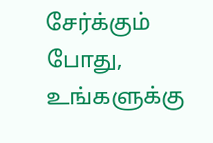சேர்க்கும் போது, உங்களுக்கு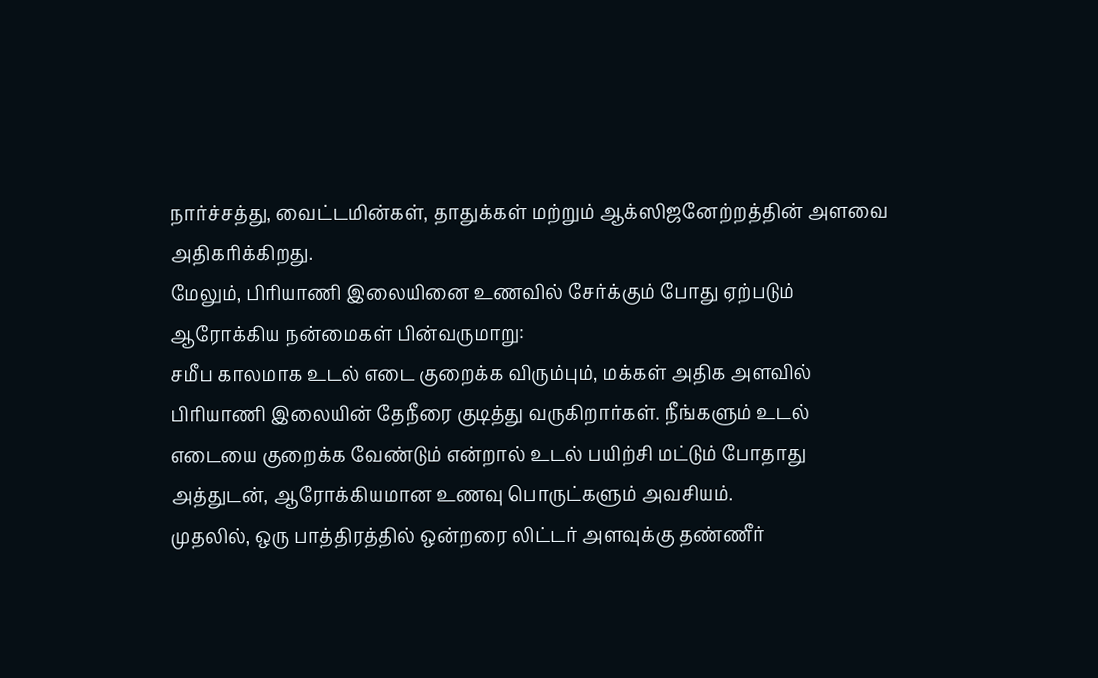நார்ச்சத்து, வைட்டமின்கள், தாதுக்கள் மற்றும் ஆக்ஸிஜனேற்றத்தின் அளவை அதிகரிக்கிறது.
மேலும், பிரியாணி இலையினை உணவில் சேர்க்கும் போது ஏற்படும் ஆரோக்கிய நன்மைகள் பின்வருமாறு:
சமீப காலமாக உடல் எடை குறைக்க விரும்பும், மக்கள் அதிக அளவில் பிரியாணி இலையின் தேநீரை குடித்து வருகிறார்கள். நீங்களும் உடல் எடையை குறைக்க வேண்டும் என்றால் உடல் பயிற்சி மட்டும் போதாது அத்துடன், ஆரோக்கியமான உணவு பொருட்களும் அவசியம்.
முதலில், ஒரு பாத்திரத்தில் ஒன்றரை லிட்டர் அளவுக்கு தண்ணீர்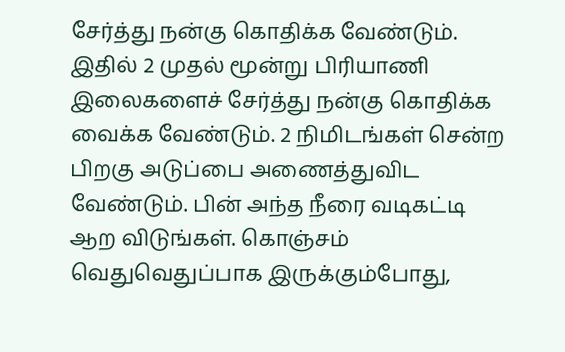சேர்த்து நன்கு கொதிக்க வேண்டும்.
இதில் 2 முதல் மூன்று பிரியாணி இலைகளைச் சேர்த்து நன்கு கொதிக்க வைக்க வேண்டும். 2 நிமிடங்கள் சென்ற பிறகு அடுப்பை அணைத்துவிட வேண்டும். பின் அந்த நீரை வடிகட்டி ஆற விடுங்கள். கொஞ்சம் வெதுவெதுப்பாக இருக்கும்போது,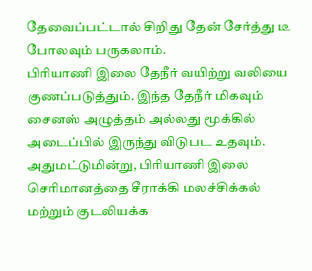தேவைப்பட்டால் சிறிது தேன் சேர்த்து டீ போலவும் பருகலாம்.
பிரியாணி இலை தேநீர் வயிற்று வலியை குணப்படுத்தும். இந்த தேநீர் மிகவும் சைனஸ் அழுத்தம் அல்லது மூக்கில் அடைப்பில் இருந்து விடுபட உதவும். அதுமட்டுமின்று, பிரியாணி இலை செரிமானத்தை சீராக்கி மலச்சிக்கல் மற்றும் குடலியக்க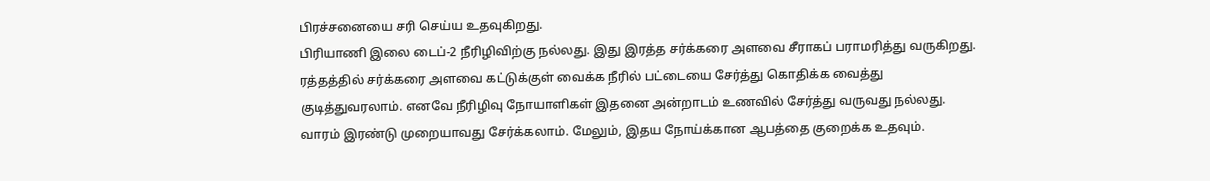பிரச்சனையை சரி செய்ய உதவுகிறது.
பிரியாணி இலை டைப்-2 நீரிழிவிற்கு நல்லது. இது இரத்த சர்க்கரை அளவை சீராகப் பராமரித்து வருகிறது. ரத்தத்தில் சர்க்கரை அளவை கட்டுக்குள் வைக்க நீரில் பட்டையை சேர்த்து கொதிக்க வைத்து குடித்துவரலாம். எனவே நீரிழிவு நோயாளிகள் இதனை அன்றாடம் உணவில் சேர்த்து வருவது நல்லது. வாரம் இரண்டு முறையாவது சேர்க்கலாம். மேலும், இதய நோய்க்கான ஆபத்தை குறைக்க உதவும்.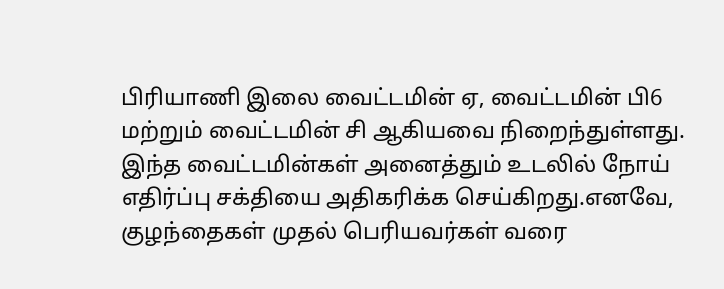பிரியாணி இலை வைட்டமின் ஏ, வைட்டமின் பி6 மற்றும் வைட்டமின் சி ஆகியவை நிறைந்துள்ளது. இந்த வைட்டமின்கள் அனைத்தும் உடலில் நோய் எதிர்ப்பு சக்தியை அதிகரிக்க செய்கிறது.எனவே, குழந்தைகள் முதல் பெரியவர்கள் வரை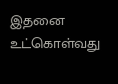இதனை உட்கொள்வது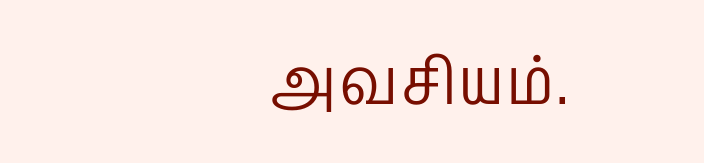அவசியம்.